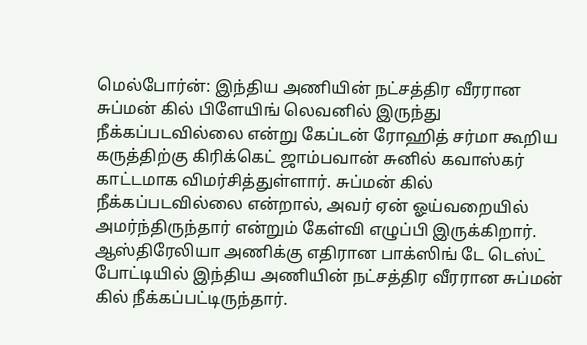மெல்போர்ன்: இந்திய அணியின் நட்சத்திர வீரரான சுப்மன் கில் பிளேயிங் லெவனில் இருந்து நீக்கப்படவில்லை என்று கேப்டன் ரோஹித் சர்மா கூறிய கருத்திற்கு கிரிக்கெட் ஜாம்பவான் சுனில் கவாஸ்கர் காட்டமாக விமர்சித்துள்ளார். சுப்மன் கில் நீக்கப்படவில்லை என்றால், அவர் ஏன் ஓய்வறையில் அமர்ந்திருந்தார் என்றும் கேள்வி எழுப்பி இருக்கிறார்.
ஆஸ்திரேலியா அணிக்கு எதிரான பாக்ஸிங் டே டெஸ்ட் போட்டியில் இந்திய அணியின் நட்சத்திர வீரரான சுப்மன் கில் நீக்கப்பட்டிருந்தார்.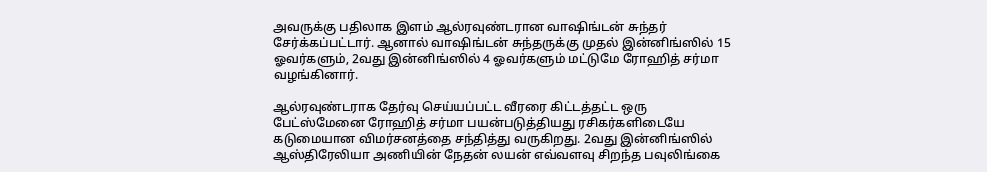அவருக்கு பதிலாக இளம் ஆல்ரவுண்டரான வாஷிங்டன் சுந்தர் சேர்க்கப்பட்டார். ஆனால் வாஷிங்டன் சுந்தருக்கு முதல் இன்னிங்ஸில் 15 ஓவர்களும், 2வது இன்னிங்ஸில் 4 ஓவர்களும் மட்டுமே ரோஹித் சர்மா வழங்கினார்.

ஆல்ரவுண்டராக தேர்வு செய்யப்பட்ட வீரரை கிட்டத்தட்ட ஒரு பேட்ஸ்மேனை ரோஹித் சர்மா பயன்படுத்தியது ரசிகர்களிடையே கடுமையான விமர்சனத்தை சந்தித்து வருகிறது. 2வது இன்னிங்ஸில் ஆஸ்திரேலியா அணியின் நேதன் லயன் எவ்வளவு சிறந்த பவுலிங்கை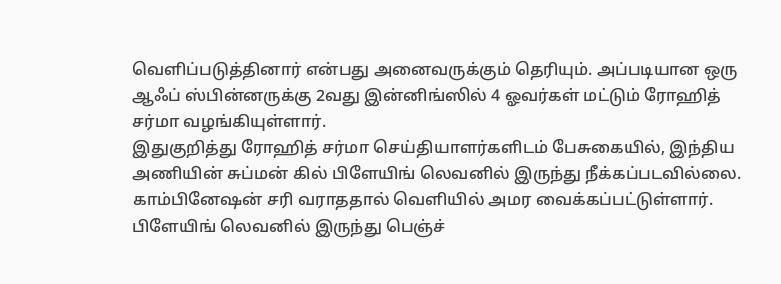வெளிப்படுத்தினார் என்பது அனைவருக்கும் தெரியும். அப்படியான ஒரு ஆஃப் ஸ்பின்னருக்கு 2வது இன்னிங்ஸில் 4 ஓவர்கள் மட்டும் ரோஹித் சர்மா வழங்கியுள்ளார்.
இதுகுறித்து ரோஹித் சர்மா செய்தியாளர்களிடம் பேசுகையில், இந்திய அணியின் சுப்மன் கில் பிளேயிங் லெவனில் இருந்து நீக்கப்படவில்லை. காம்பினேஷன் சரி வராததால் வெளியில் அமர வைக்கப்பட்டுள்ளார். பிளேயிங் லெவனில் இருந்து பெஞ்ச்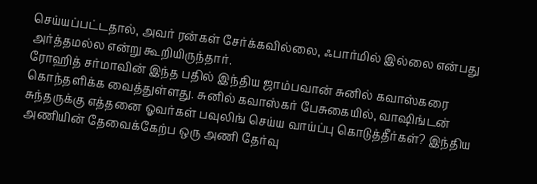செய்யப்பட்டதால், அவர் ரன்கள் சேர்க்கவில்லை, ஃபார்மில் இல்லை என்பது அர்த்தமல்ல என்று கூறியிருந்தார்.
ரோஹித் சர்மாவின் இந்த பதில் இந்திய ஜாம்பவான் சுனில் கவாஸ்கரை கொந்தளிக்க வைத்துள்ளது. சுனில் கவாஸ்கர் பேசுகையில், வாஷிங்டன் சுந்தருக்கு எத்தனை ஓவர்கள் பவுலிங் செய்ய வாய்ப்பு கொடுத்தீர்கள்? இந்திய அணியின் தேவைக்கேற்ப ஒரு அணி தேர்வு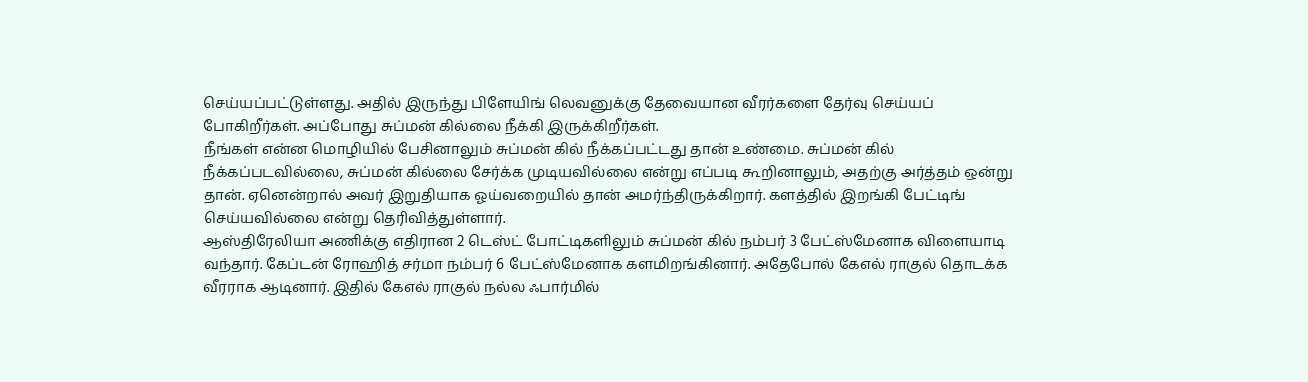செய்யப்பட்டுள்ளது. அதில் இருந்து பிளேயிங் லெவனுக்கு தேவையான வீரர்களை தேர்வு செய்யப் போகிறீர்கள். அப்போது சுப்மன் கில்லை நீக்கி இருக்கிறீர்கள்.
நீங்கள் என்ன மொழியில் பேசினாலும் சுப்மன் கில் நீக்கப்பட்டது தான் உண்மை. சுப்மன் கில் நீக்கப்படவில்லை, சுப்மன் கில்லை சேர்க்க முடியவில்லை என்று எப்படி கூறினாலும், அதற்கு அர்த்தம் ஒன்று தான். ஏனென்றால் அவர் இறுதியாக ஓய்வறையில் தான் அமர்ந்திருக்கிறார். களத்தில் இறங்கி பேட்டிங் செய்யவில்லை என்று தெரிவித்துள்ளார்.
ஆஸ்திரேலியா அணிக்கு எதிரான 2 டெஸ்ட் போட்டிகளிலும் சுப்மன் கில் நம்பர் 3 பேட்ஸ்மேனாக விளையாடி வந்தார். கேப்டன் ரோஹித் சர்மா நம்பர் 6 பேட்ஸ்மேனாக களமிறங்கினார். அதேபோல் கேஎல் ராகுல் தொடக்க வீரராக ஆடினார். இதில் கேஎல் ராகுல் நல்ல ஃபார்மில்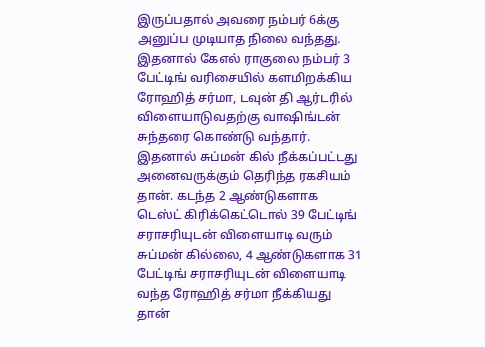இருப்பதால் அவரை நம்பர் 6க்கு அனுப்ப முடியாத நிலை வந்தது.
இதனால் கேஎல் ராகுலை நம்பர் 3 பேட்டிங் வரிசையில் களமிறக்கிய ரோஹித் சர்மா, டவுன் தி ஆர்டரில் விளையாடுவதற்கு வாஷிங்டன் சுந்தரை கொண்டு வந்தார். இதனால் சுப்மன் கில் நீக்கப்பட்டது அனைவருக்கும் தெரிந்த ரகசியம் தான். கடந்த 2 ஆண்டுகளாக டெஸ்ட் கிரிக்கெட்டொல் 39 பேட்டிங் சராசரியுடன் விளையாடி வரும் சுப்மன் கில்லை, 4 ஆண்டுகளாக 31 பேட்டிங் சராசரியுடன் விளையாடி வந்த ரோஹித் சர்மா நீக்கியது தான்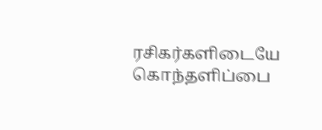ரசிகர்களிடையே கொந்தளிப்பை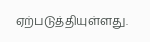ஏற்படுத்தியுள்ளது.